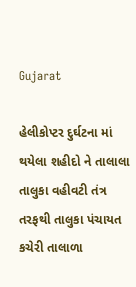Gujarat

હેલીકોપ્ટર દુર્ઘટના માં થયેલા શહીદો ને તાલાલા તાલુકા વહીવટી તંત્ર તરફથી તાલુકા પંચાયત કચેરી તાલાળા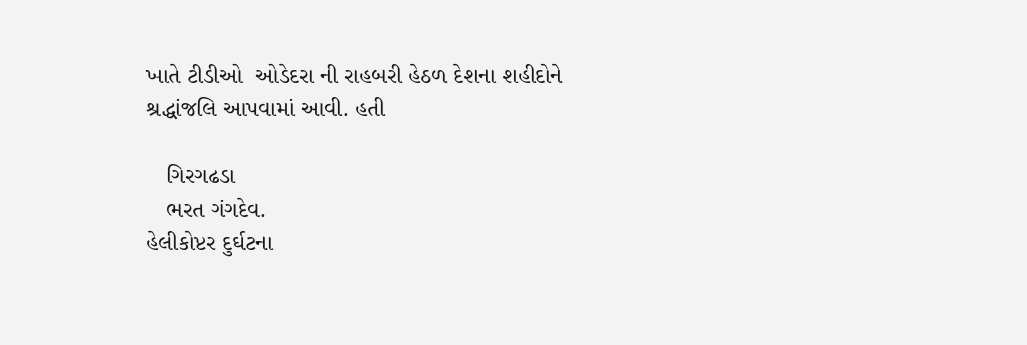ખાતે ટીડીઓ  ઓડેદરા ની રાહબરી હેઠળ દેશના શહીદોને શ્રદ્ધાંજલિ આપવામાં આવી. હતી

   ગિરગઢડા
   ભરત ગંગદેવ.
હેલીકોપ્ટર દુર્ઘટના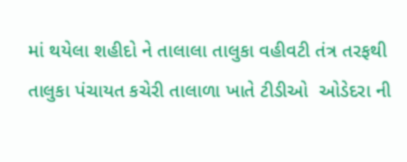માં થયેલા શહીદો ને તાલાલા તાલુકા વહીવટી તંત્ર તરફથી તાલુકા પંચાયત કચેરી તાલાળા ખાતે ટીડીઓ  ઓડેદરા ની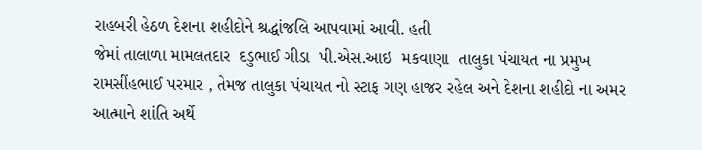રાહબરી હેઠળ દેશના શહીદોને શ્રદ્ધાંજલિ આપવામાં આવી. હતી
જેમાં તાલાળા મામલતદાર  દડુભાઈ ગીડા  પી.એસ.આઇ  મકવાણા  તાલુકા પંચાયત ના પ્રમુખ  રામસીંહભાઈ પરમાર , તેમજ તાલુકા પંચાયત નો સ્ટાફ ગણ હાજર રહેલ અને દેશના શહીદો ના અમર આત્માને શાંતિ અર્થે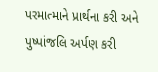પરમાત્માને પ્રાર્થના કરી અને પુષ્પાંજલિ અર્પણ કરી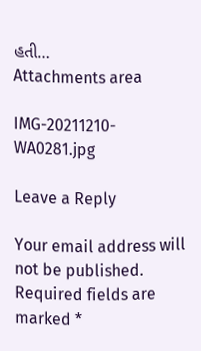હતી…
Attachments area

IMG-20211210-WA0281.jpg

Leave a Reply

Your email address will not be published. Required fields are marked *